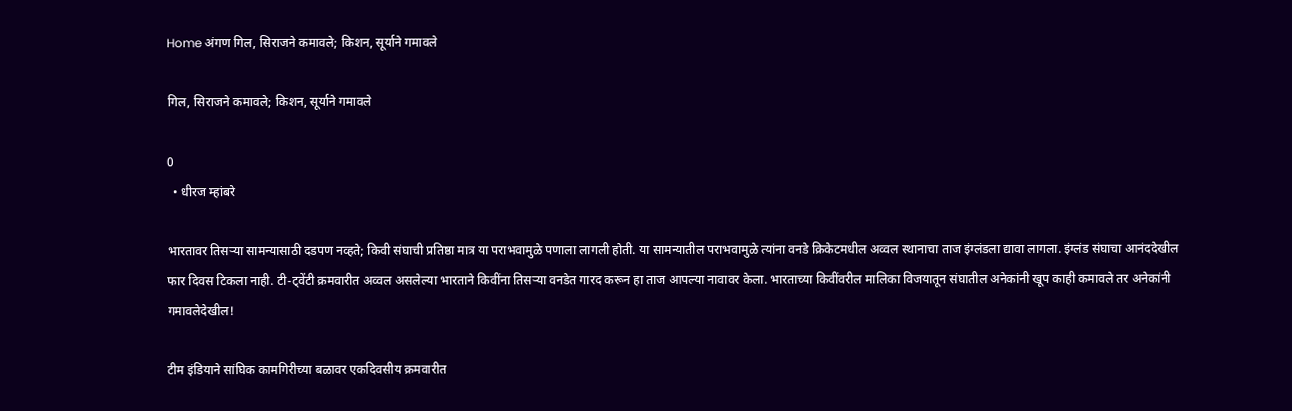Home अंगण गिल, सिराजने कमावले; किशन, सूर्याने गमावले

गिल, सिराजने कमावले; किशन, सूर्याने गमावले

0
  • धीरज म्हांबरे

भारतावर तिसऱ्या सामन्यासाठी दडपण नव्हते; किवी संघाची प्रतिष्ठा मात्र या पराभवामुळे पणाला लागली होती. या सामन्यातील पराभवामुळे त्यांना वनडे क्रिकेटमधील अव्वल स्थानाचा ताज इंग्लंडला द्यावा लागला. इंग्लंड संघाचा आनंददेखील फार दिवस टिकला नाही. टी-ट्वेंटी क्रमवारीत अव्वल असलेल्या भारताने किवींना तिसऱ्या वनडेत गारद करून हा ताज आपल्या नावावर केला. भारताच्या किवींवरील मालिका विजयातून संघातील अनेकांनी खूप काही कमावले तर अनेकांनी गमावलेदेखील!

टीम इंडियाने सांघिक कामगिरीच्या बळावर एकदिवसीय क्रमवारीत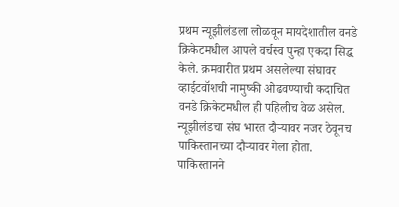प्रथम न्यूझीलंडला लोळवून मायदेशातील वनडे क्रिकेटमधील आपले वर्चस्व पुन्हा एकदा सिद्ध केले. क्रमवारीत प्रथम असलेल्या संघावर व्हाईटवॉशची नामुष्की ओढवण्याची कदाचित वनडे क्रिकेटमधील ही पहिलीच वेळ असेल. न्यूझीलंडचा संघ भारत दौऱ्यावर नजर ठेवूनच पाकिस्तानच्या दौऱ्यावर गेला होता. पाकिस्तानने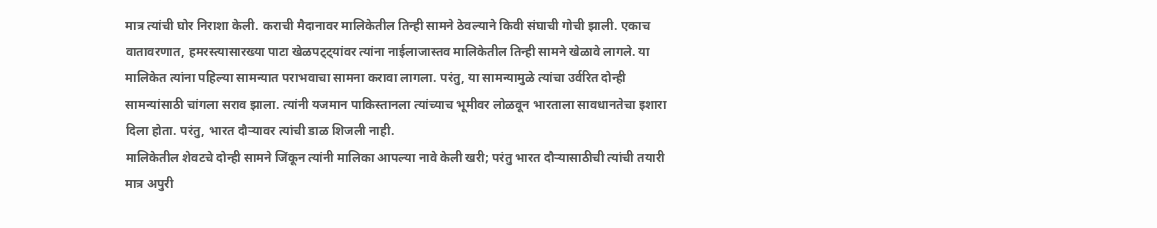मात्र त्यांची घोर निराशा केली. कराची मैदानावर मालिकेतील तिन्ही सामने ठेवल्याने किवी संघाची गोची झाली. एकाच वातावरणात, हमरस्त्यासारख्या पाटा खेळपट्ट्यांवर त्यांना नाईलाजास्तव मालिकेतील तिन्ही सामने खेळावे लागले. या मालिकेत त्यांना पहिल्या सामन्यात पराभवाचा सामना करावा लागला. परंतु, या सामन्यामुळे त्यांचा उर्वरित दोन्ही सामन्यांसाठी चांगला सराव झाला. त्यांनी यजमान पाकिस्तानला त्यांच्याच भूमीवर लोळवून भारताला सावधानतेचा इशारा दिला होता. परंतु, भारत दौऱ्यावर त्यांची डाळ शिजली नाही.
मालिकेतील शेवटचे दोन्ही सामने जिंकून त्यांनी मालिका आपल्या नावे केली खरी; परंतु भारत दौऱ्यासाठीची त्यांची तयारी मात्र अपुरी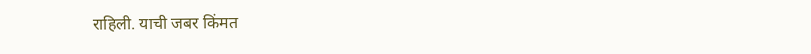राहिली. याची जबर किंमत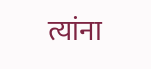त्यांना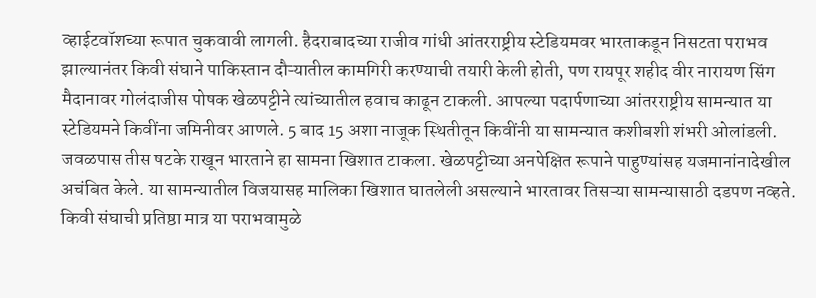व्हाईटवॉशच्या रूपात चुकवावी लागली. हैदराबादच्या राजीव गांधी आंतरराष्ट्रीय स्टेडियमवर भारताकडून निसटता पराभव झाल्यानंतर किवी संघाने पाकिस्तान दौऱ्यातील कामगिरी करण्याची तयारी केली होती, पण रायपूर शहीद वीर नारायण सिंग मैदानावर गोलंदाजीस पोषक खेळपट्टीने त्यांच्यातील हवाच काढून टाकली. आपल्या पदार्पणाच्या आंतरराष्ट्रीय सामन्यात या स्टेडियमने किवींना जमिनीवर आणले. 5 बाद 15 अशा नाजूक स्थितीतून किवींनी या सामन्यात कशीबशी शंभरी ओलांडली. जवळपास तीस षटके राखून भारताने हा सामना खिशात टाकला. खेळपट्टीच्या अनपेक्षित रूपाने पाहुण्यांसह यजमानांनादेखील अचंबित केले. या सामन्यातील विजयासह मालिका खिशात घातलेली असल्याने भारतावर तिसऱ्या सामन्यासाठी दडपण नव्हते. किवी संघाची प्रतिष्ठा मात्र या पराभवामुळे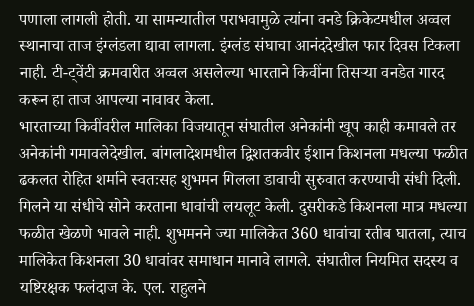पणाला लागली होती. या सामन्यातील पराभवामुळे त्यांना वनडे क्रिकेटमधील अव्वल स्थानाचा ताज इंग्लंडला द्यावा लागला. इंग्लंड संघाचा आनंददेखील फार दिवस टिकला नाही. टी-ट्वेंटी क्रमवारीत अव्वल असलेल्या भारताने किवींना तिसऱ्या वनडेत गारद करून हा ताज आपल्या नावावर केला.
भारताच्या किवींवरील मालिका विजयातून संघातील अनेकांनी खूप काही कमावले तर अनेकांनी गमावलेदेखील. बांगलादेशमधील द्विशतकवीर ईशान किशनला मधल्या फळीत ढकलत रोहित शर्माने स्वतःसह शुभमन गिलला डावाची सुरुवात करण्याची संधी दिली. गिलने या संधीचे सोने करताना धावांची लयलूट केली. दुसरीकडे किशनला मात्र मधल्या फळीत खेळणे भावले नाही. शुभमनने ज्या मालिकेत 360 धावांचा रतीब घातला, त्याच मालिकेत किशनला 30 धावांवर समाधान मानावे लागले. संघातील नियमित सदस्य व यष्टिरक्षक फलंदाज के. एल. राहुलने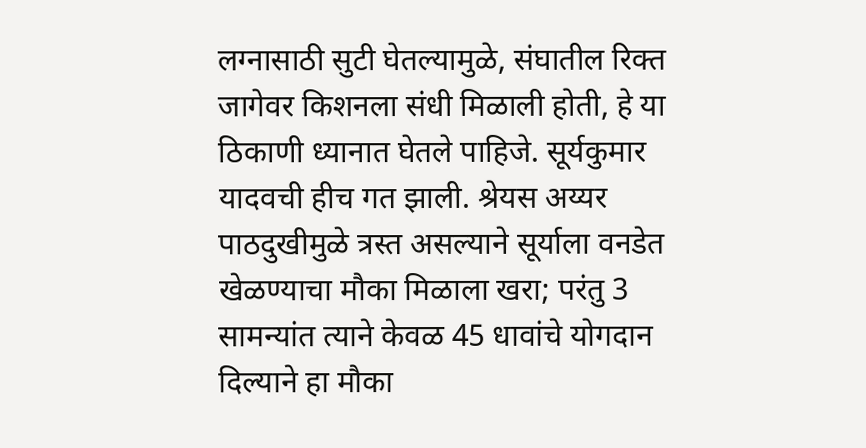लग्नासाठी सुटी घेतल्यामुळे, संघातील रिक्त जागेवर किशनला संधी मिळाली होती, हे या ठिकाणी ध्यानात घेतले पाहिजे. सूर्यकुमार यादवची हीच गत झाली. श्रेयस अय्यर पाठदुखीमुळे त्रस्त असल्याने सूर्याला वनडेत खेळण्याचा मौका मिळाला खरा; परंतु 3 सामन्यांत त्याने केवळ 45 धावांचे योगदान दिल्याने हा मौका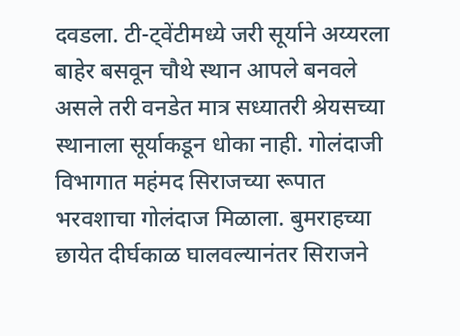दवडला. टी-ट्वेंटीमध्ये जरी सूर्याने अय्यरला बाहेर बसवून चौथे स्थान आपले बनवले असले तरी वनडेत मात्र सध्यातरी श्रेयसच्या स्थानाला सूर्याकडून धोका नाही. गोलंदाजी विभागात महंमद सिराजच्या रूपात भरवशाचा गोलंदाज मिळाला. बुमराहच्या छायेत दीर्घकाळ घालवल्यानंतर सिराजने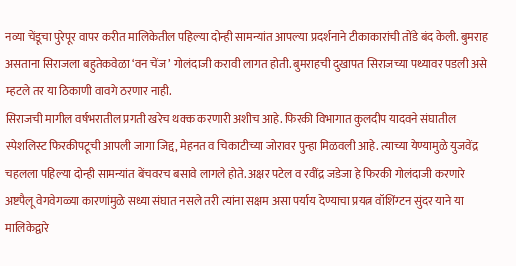नव्या चेंडूचा पुरेपूर वापर करीत मालिकेतील पहिल्या दोन्ही सामन्यांत आपल्या प्रदर्शनाने टीकाकारांची तोंडे बंद केली. बुमराह असताना सिराजला बहुतेकवेळा ‘वन चेंज’ गोलंदाजी करावी लागत होती. बुमराहची दुखापत सिराजच्या पथ्यावर पडली असे म्हटले तर या ठिकाणी वावगे ठरणार नाही.
सिराजची मागील वर्षभरातील प्रगती खरेच थक्क करणारी अशीच आहे. फिरकी विभागात कुलदीप यादवने संघातील स्पेशलिस्ट फिरकीपटूची आपली जागा जिद्द, मेहनत व चिकाटीच्या जोरावर पुन्हा मिळवली आहे. त्याच्या येण्यामुळे युजवेंद्र चहलला पहिल्या दोन्ही सामन्यांत बेंचवरच बसावे लागले होते. अक्षर पटेल व रवींद्र जडेजा हे फिरकी गोलंदाजी करणारे अष्टपैलू वेगवेगळ्या कारणांमुळे सध्या संघात नसले तरी त्यांना सक्षम असा पर्याय देण्याचा प्रयत्न वॉशिंग्टन सुंदर याने या मालिकेद्वारे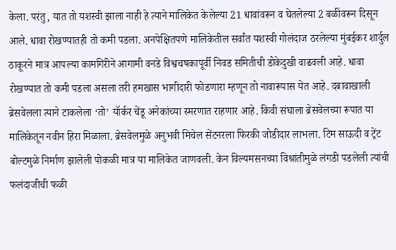केला. परंतु, यात तो यशस्वी झाला नाही हे त्याने मालिकेत केलेल्या 21 धावांवरून व घेतलेल्या 2 बळींवरून दिसून आले. धावा रोखण्यातही तो कमी पडला. अनपेक्षितपणे मालिकेतील सर्वांत यशस्वी गोलंदाज ठरलेल्या मुंबईकर शार्दुल ठाकूरने मात्र आपल्या कामगिरीने आगामी वनडे विश्वचषकापूर्वी निवड समितीची डोकेदुखी वाढवली आहे. धावा रोखण्यात तो कमी पडला असला तरी हमखास भागीदारी फोडणारा म्हणून तो नावारूपास येत आहे. दबावाखाली ब्रेसवेलला त्याने टाकलेला ‘तो’ यॉर्कर चेंडू अनेकांच्या स्मरणात राहणार आहे. किवी संघाला ब्रेसवेलच्या रूपात या मालिकेतून नवीन हिरा मिळाला. ब्रेसवेलमुळे अनुभवी मिचेल सेंटनरला फिरकी जोडीदार लाभला. टिम साऊदी व ट्रेंट बोल्टमुळे निर्माण झालेली पोकळी मात्र या मालिकेत जाणवली. केन विल्यमसनच्या विश्रांतीमुळे लंगडी पडलेली त्यांची फलंदाजीची फळी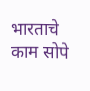भारताचे काम सोपे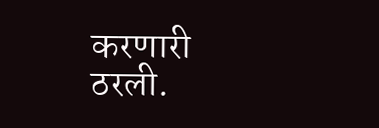करणारी ठरली.